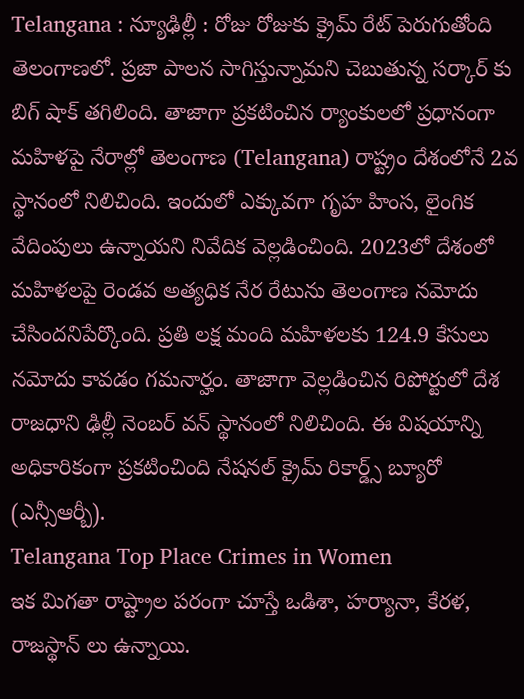Telangana : న్యూఢిల్లీ : రోజు రోజుకు క్రైమ్ రేట్ పెరుగుతోంది తెలంగాణలో. ప్రజా పాలన సాగిస్తున్నామని చెబుతున్న సర్కార్ కు బిగ్ షాక్ తగిలింది. తాజాగా ప్రకటించిన ర్యాంకులలో ప్రధానంగా మహిళపై నేరాల్లో తెలంగాణ (Telangana) రాష్ట్రం దేశంలోనే 2వ స్థానంలో నిలిచింది. ఇందులో ఎక్కువగా గృహ హింస, లైంగిక వేదింపులు ఉన్నాయని నివేదిక వెల్లడించింది. 2023లో దేశంలో మహిళలపై రెండవ అత్యధిక నేర రేటును తెలంగాణ నమోదు చేసిందనిపేర్కొంది. ప్రతి లక్ష మంది మహిళలకు 124.9 కేసులు నమోదు కావడం గమనార్హం. తాజాగా వెల్లడించిన రిపోర్టులో దేశ రాజధాని ఢిల్లీ నెంబర్ వన్ స్థానంలో నిలిచింది. ఈ విషయాన్ని అధికారికంగా ప్రకటించింది నేషనల్ క్రైమ్ రికార్డ్స్ బ్యూరో (ఎన్సీఆర్బీ).
Telangana Top Place Crimes in Women
ఇక మిగతా రాష్ట్రాల పరంగా చూస్తే ఒడిశా, హర్యానా, కేరళ, రాజస్థాన్ లు ఉన్నాయి.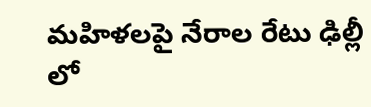మహిళలపై నేరాల రేటు ఢిల్లీ లో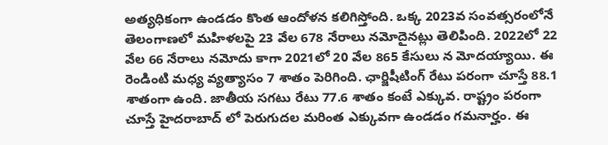అత్యధికంగా ఉండడం కొంత ఆందోళన కలిగిస్తోంది. ఒక్క 2023వ సంవత్సరంలోనే తెలంగాణలో మహిళలపై 23 వేల 678 నేరాలు నమోదైనట్లు తెలిపింది. 2022లో 22 వేల 66 నేరాలు నమోదు కాగా 2021లో 20 వేల 865 కేసులు న మోదయ్యాయి. ఈ రెండింటి మధ్య వ్యత్యాసం 7 శాతం పెరిగింది. ఛార్జిషీటింగ్ రేటు పరంగా చూస్తే 88.1 శాతంగా ఉంది. జాతీయ సగటు రేటు 77.6 శాతం కంటే ఎక్కువ. రాష్ట్రం పరంగా చూస్తే హైదరాబాద్ లో పెరుగుదల మరింత ఎక్కువగా ఉండడం గమనార్హం. ఈ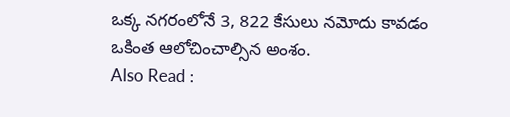ఒక్క నగరంలోనే 3, 822 కేసులు నమోదు కావడం ఒకింత ఆలోచించాల్సిన అంశం.
Also Read :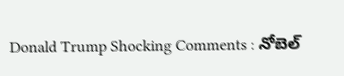Donald Trump Shocking Comments : నోబెల్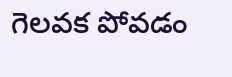గెలవక పోవడం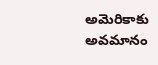అమెరికాకు అవమానం